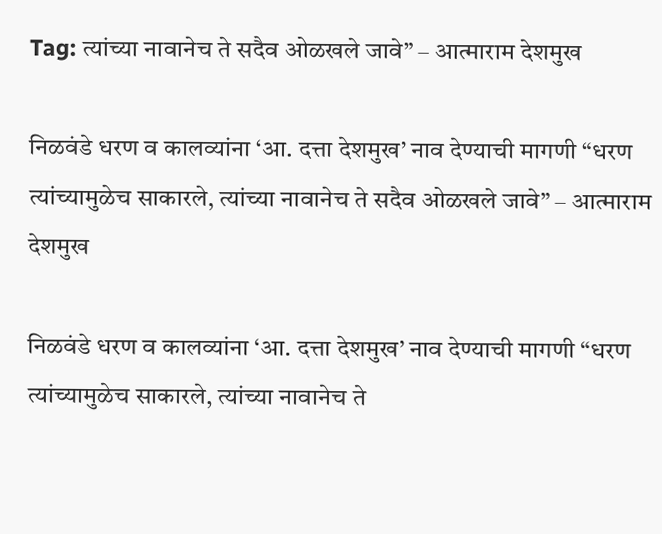Tag: त्यांच्या नावानेच ते सदैव ओळखले जावे” – आत्माराम देशमुख

निळवंडे धरण व कालव्यांना ‘आ. दत्ता देशमुख’ नाव देण्याची मागणी “धरण त्यांच्यामुळेच साकारले, त्यांच्या नावानेच ते सदैव ओळखले जावे” – आत्माराम देशमुख

निळवंडे धरण व कालव्यांना ‘आ. दत्ता देशमुख’ नाव देण्याची मागणी “धरण त्यांच्यामुळेच साकारले, त्यांच्या नावानेच ते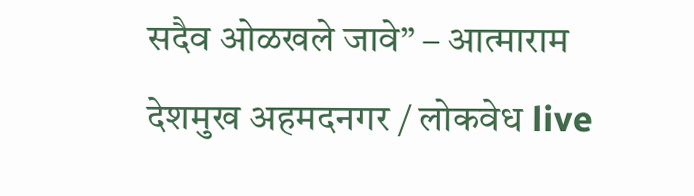सदैव ओळखले जावे” – आत्माराम देशमुख अहमदनगर / लोकवेध live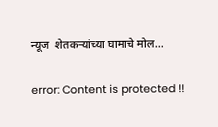न्यूज  शेतकऱ्यांच्या घामाचे मोल…

error: Content is protected !!